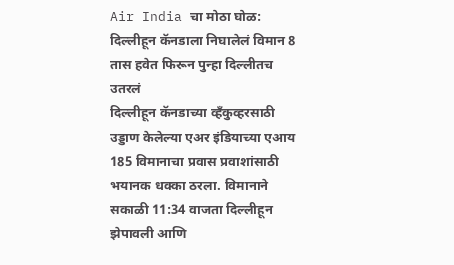Air India चा मोठा घोळ: दिल्लीहून कॅनडाला निघालेलं विमान 8 तास हवेत फिरून पुन्हा दिल्लीतच उतरलं
दिल्लीहून कॅनडाच्या व्हँकुव्हरसाठी उड्डाण केलेल्या एअर इंडियाच्या एआय 185 विमानाचा प्रवास प्रवाशांसाठी भयानक धक्का ठरला. विमानाने सकाळी 11:34 वाजता दिल्लीहून झेपावली आणि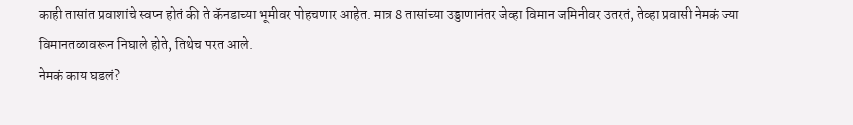काही तासांत प्रवाशांचे स्वप्न होतं की ते कॅनडाच्या भूमीवर पोहचणार आहेत. मात्र 8 तासांच्या उड्डाणानंतर जेव्हा विमान जमिनीवर उतरतं, तेव्हा प्रवासी नेमकं ज्या विमानतळावरून निघाले होते, तिथेच परत आले.
नेमकं काय घडलं?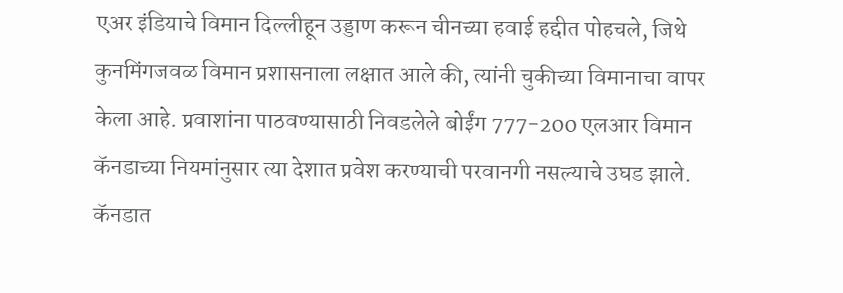एअर इंडियाचे विमान दिल्लीहून उड्डाण करून चीनच्या हवाई हद्दीत पोहचले, जिथे कुनमिंगजवळ विमान प्रशासनाला लक्षात आले की, त्यांनी चुकीच्या विमानाचा वापर केला आहे. प्रवाशांना पाठवण्यासाठी निवडलेले बोईंग 777-200 एलआर विमान कॅनडाच्या नियमांनुसार त्या देशात प्रवेश करण्याची परवानगी नसल्याचे उघड झाले.
कॅनडात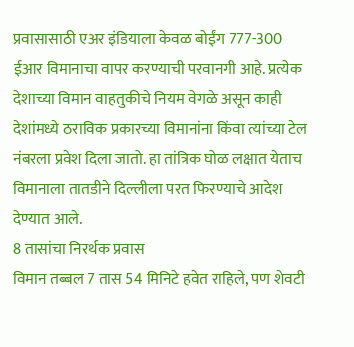प्रवासासाठी एअर इंडियाला केवळ बोईंग 777-300 ईआर विमानाचा वापर करण्याची परवानगी आहे. प्रत्येक देशाच्या विमान वाहतुकीचे नियम वेगळे असून काही देशांमध्ये ठराविक प्रकारच्या विमानांना किंवा त्यांच्या टेल नंबरला प्रवेश दिला जातो. हा तांत्रिक घोळ लक्षात येताच विमानाला तातडीने दिल्लीला परत फिरण्याचे आदेश देण्यात आले.
8 तासांचा निरर्थक प्रवास
विमान तब्बल 7 तास 54 मिनिटे हवेत राहिले, पण शेवटी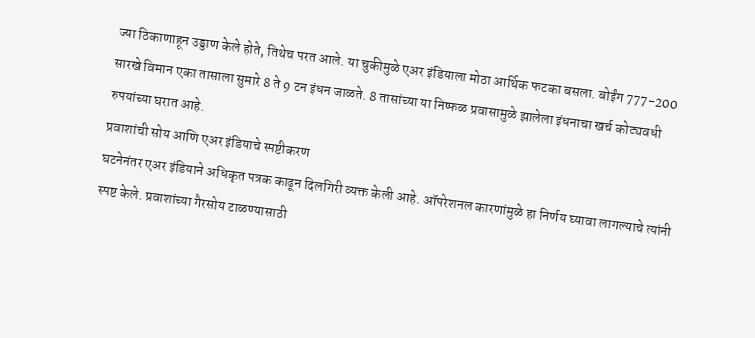ज्या ठिकाणाहून उड्डाण केले होते, तिथेच परत आले. या चुकीमुळे एअर इंडियाला मोठा आर्थिक फटका बसला. बोईंग 777-200 सारखे विमान एका तासाला सुमारे 8 ते 9 टन इंधन जाळते. 8 तासांच्या या निष्फळ प्रवासामुळे झालेला इंधनाचा खर्च कोट्यवधी रुपयांच्या घरात आहे.
प्रवाशांची सोय आणि एअर इंडियाचे स्पष्टीकरण
घटनेनंतर एअर इंडियाने अधिकृत पत्रक काढून दिलगिरी व्यक्त केली आहे. ऑपरेशनल कारणांमुळे हा निर्णय घ्यावा लागल्याचे त्यांनी स्पष्ट केले. प्रवाशांच्या गैरसोय टाळण्यासाठी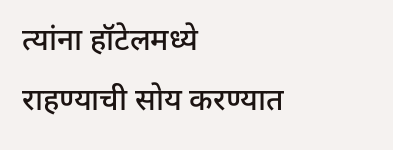त्यांना हॉटेलमध्ये राहण्याची सोय करण्यात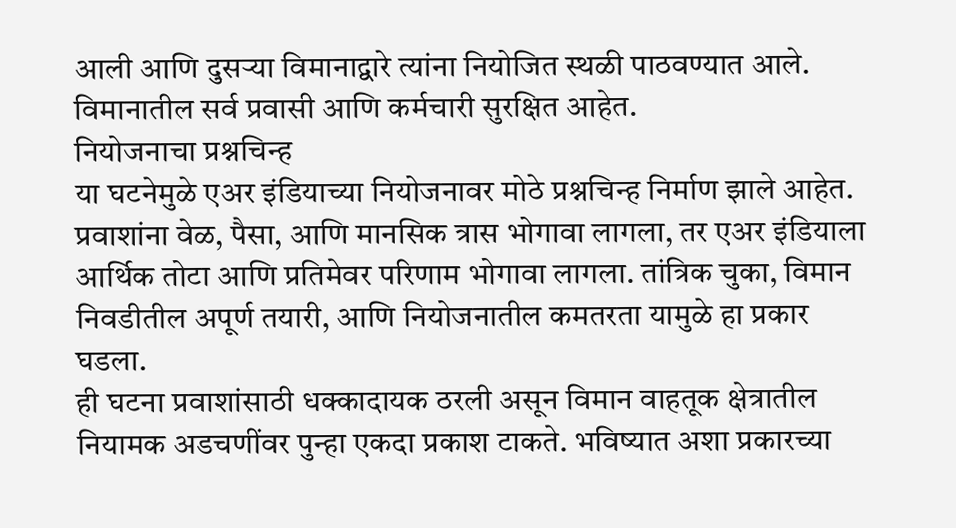आली आणि दुसऱ्या विमानाद्वारे त्यांना नियोजित स्थळी पाठवण्यात आले. विमानातील सर्व प्रवासी आणि कर्मचारी सुरक्षित आहेत.
नियोजनाचा प्रश्नचिन्ह
या घटनेमुळे एअर इंडियाच्या नियोजनावर मोठे प्रश्नचिन्ह निर्माण झाले आहेत. प्रवाशांना वेळ, पैसा, आणि मानसिक त्रास भोगावा लागला, तर एअर इंडियाला आर्थिक तोटा आणि प्रतिमेवर परिणाम भोगावा लागला. तांत्रिक चुका, विमान निवडीतील अपूर्ण तयारी, आणि नियोजनातील कमतरता यामुळे हा प्रकार घडला.
ही घटना प्रवाशांसाठी धक्कादायक ठरली असून विमान वाहतूक क्षेत्रातील नियामक अडचणींवर पुन्हा एकदा प्रकाश टाकते. भविष्यात अशा प्रकारच्या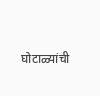घोटाळ्यांची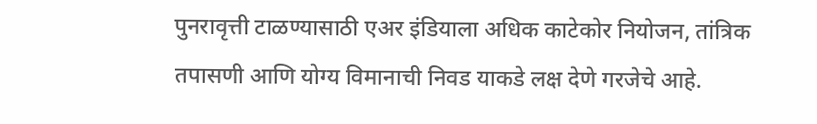पुनरावृत्ती टाळण्यासाठी एअर इंडियाला अधिक काटेकोर नियोजन, तांत्रिक तपासणी आणि योग्य विमानाची निवड याकडे लक्ष देणे गरजेचे आहे.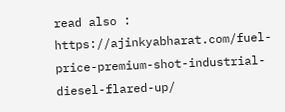read also : https://ajinkyabharat.com/fuel-price-premium-shot-industrial-diesel-flared-up/